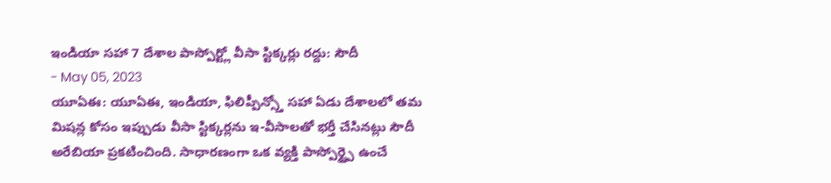ఇండియా సహా 7 దేశాల పాస్పోర్ట్లో వీసా స్టిక్కర్లు రద్దు: సౌదీ
- May 05, 2023
యూఏఈ: యూఏఈ, ఇండియా, ఫిలిప్పీన్స్తో సహా ఏడు దేశాలలో తమ మిషన్ల కోసం ఇప్పుడు వీసా స్టిక్కర్లను ఇ-వీసాలతో భర్తీ చేసినట్లు సౌదీ అరేబియా ప్రకటించింది. సాధారణంగా ఒక వ్యక్తి పాస్పోర్ట్పై ఉంచే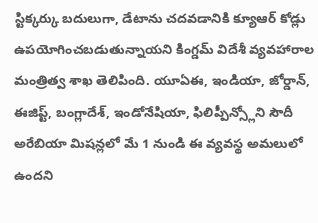స్టిక్కర్కు బదులుగా, డేటాను చదవడానికి క్యూఆర్ కోడ్లు ఉపయోగించబడుతున్నాయని కింగ్డమ్ విదేశీ వ్యవహారాల మంత్రిత్వ శాఖ తెలిపింది. యూఏఈ, ఇండియా, జోర్డాన్, ఈజిప్ట్, బంగ్లాదేశ్, ఇండోనేషియా, ఫిలిప్పీన్స్లోని సౌదీ అరేబియా మిషన్లలో మే 1 నుండి ఈ వ్యవస్థ అమలులో ఉందని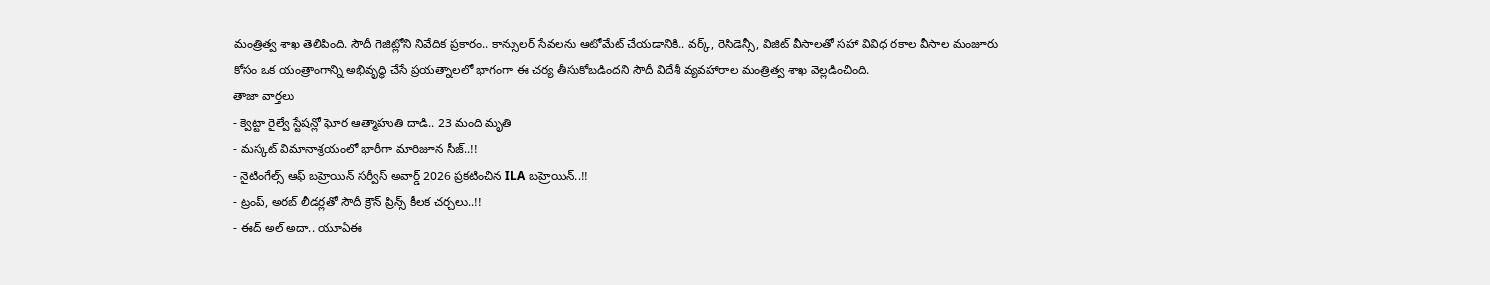మంత్రిత్వ శాఖ తెలిపింది. సౌదీ గెజిట్లోని నివేదిక ప్రకారం.. కాన్సులర్ సేవలను ఆటోమేట్ చేయడానికి.. వర్క్, రెసిడెన్సీ, విజిట్ వీసాలతో సహా వివిధ రకాల వీసాల మంజూరు కోసం ఒక యంత్రాంగాన్ని అభివృద్ధి చేసే ప్రయత్నాలలో భాగంగా ఈ చర్య తీసుకోబడిందని సౌదీ విదేశీ వ్యవహారాల మంత్రిత్వ శాఖ వెల్లడించింది.
తాజా వార్తలు
- క్వెట్టా రైల్వే స్టేషన్లో ఘోర ఆత్మాహుతి దాడి.. 23 మంది మృతి
- మస్కట్ విమానాశ్రయంలో భారీగా మారిజూన సీజ్..!!
- నైటింగేల్స్ ఆఫ్ బహ్రెయిన్ సర్వీస్ అవార్డ్ 2026 ప్రకటించిన ILA బహ్రెయిన్..!!
- ట్రంప్, అరబ్ లీడర్లతో సౌదీ క్రౌన్ ప్రిన్స్ కీలక చర్చలు..!!
- ఈద్ అల్ అదా.. యూఏఈ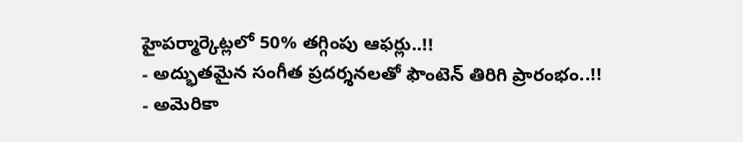హైపర్మార్కెట్లలో 50% తగ్గింపు ఆఫర్లు..!!
- అద్భుతమైన సంగీత ప్రదర్శనలతో ఫౌంటెన్ తిరిగి ప్రారంభం..!!
- అమెరికా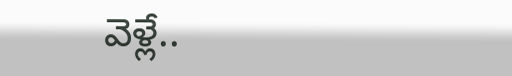వెళ్లే..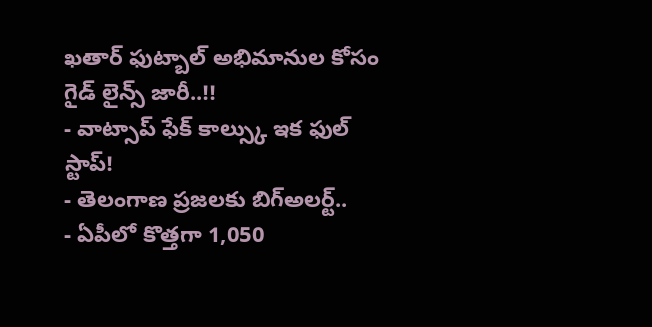ఖతార్ ఫుట్బాల్ అభిమానుల కోసం గైడ్ లైన్స్ జారీ..!!
- వాట్సాప్ ఫేక్ కాల్స్కు ఇక ఫుల్ స్టాప్!
- తెలంగాణ ప్రజలకు బిగ్అలర్ట్..
- ఏపీలో కొత్తగా 1,050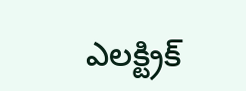ఎలక్ట్రిక్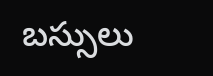బస్సులు